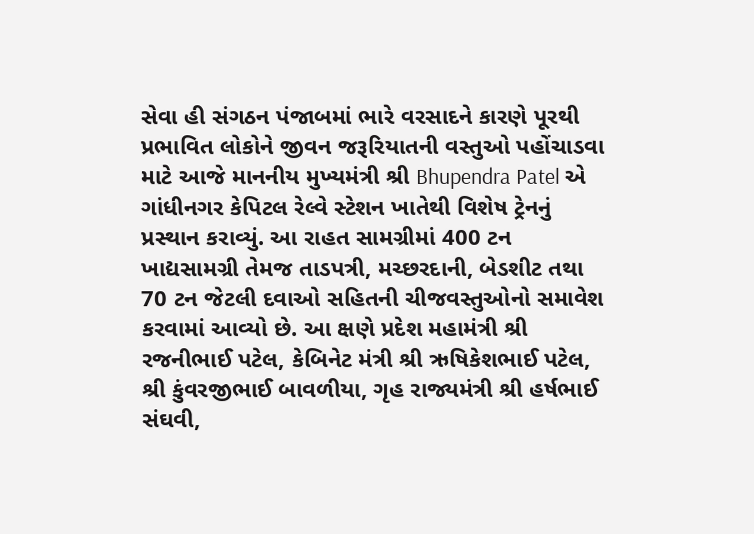સેવા હી સંગઠન પંજાબમાં ભારે વરસાદને કારણે પૂરથી પ્રભાવિત લોકોને જીવન જરૂરિયાતની વસ્તુઓ પહોંચાડવા માટે આજે માનનીય મુખ્યમંત્રી શ્રી Bhupendra Patel એ ગાંધીનગર કેપિટલ રેલ્વે સ્ટેશન ખાતેથી વિશેષ ટ્રેનનું પ્રસ્થાન કરાવ્યું. આ રાહત સામગ્રીમાં 400 ટન ખાદ્યસામગ્રી તેમજ તાડપત્રી, મચ્છરદાની, બેડશીટ તથા 70 ટન જેટલી દવાઓ સહિતની ચીજવસ્તુઓનો સમાવેશ કરવામાં આવ્યો છે. આ ક્ષણે પ્રદેશ મહામંત્રી શ્રી રજનીભાઈ પટેલ, કેબિનેટ મંત્રી શ્રી ઋષિકેશભાઈ પટેલ, શ્રી કુંવરજીભાઈ બાવળીયા, ગૃહ રાજ્યમંત્રી શ્રી હર્ષભાઈ સંઘવી,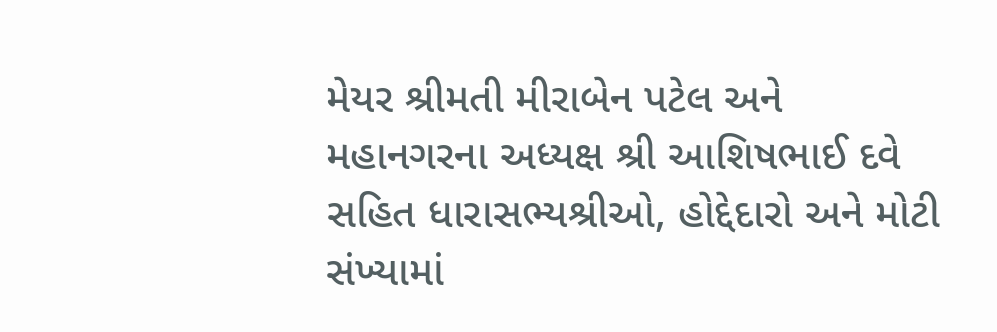મેયર શ્રીમતી મીરાબેન પટેલ અને મહાનગરના અધ્યક્ષ શ્રી આશિષભાઈ દવે સહિત ધારાસભ્યશ્રીઓ, હોદ્દેદારો અને મોટી સંખ્યામાં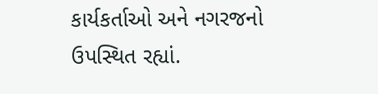કાર્યકર્તાઓ અને નગરજનો ઉપસ્થિત રહ્યાં.